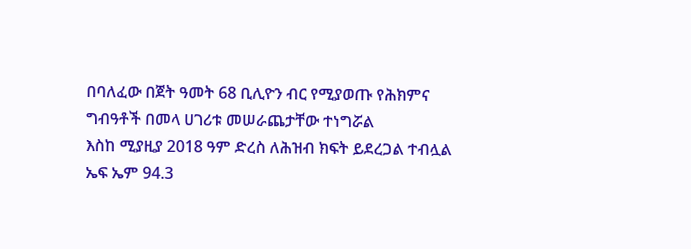በባለፈው በጀት ዓመት 68 ቢሊዮን ብር የሚያወጡ የሕክምና ግብዓቶች በመላ ሀገሪቱ መሠራጨታቸው ተነግሯል
እስከ ሚያዚያ 2018 ዓም ድረስ ለሕዝብ ክፍት ይደረጋል ተብሏል
ኤፍ ኤም 94.3